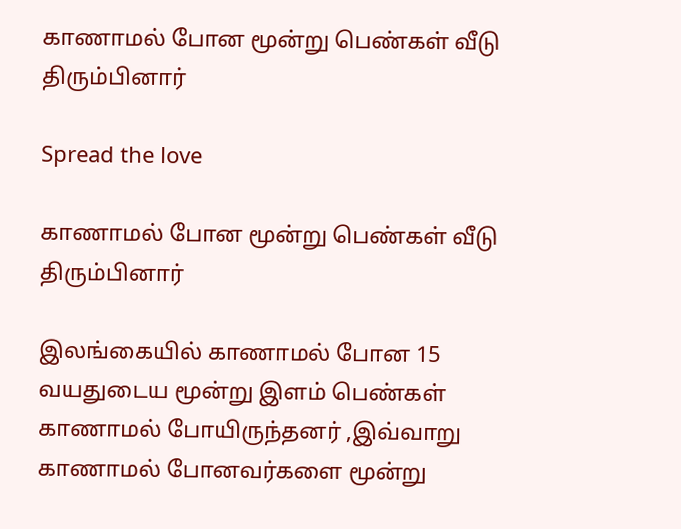காணாமல் போன மூன்று பெண்கள் வீடு திரும்பினார்

Spread the love

காணாமல் போன மூன்று பெண்கள் வீடு திரும்பினார்

இலங்கையில் காணாமல் போன 15 வயதுடைய மூன்று இளம் பெண்கள் காணாமல் போயிருந்தனர் ,இவ்வாறு காணாமல் போனவர்களை மூன்று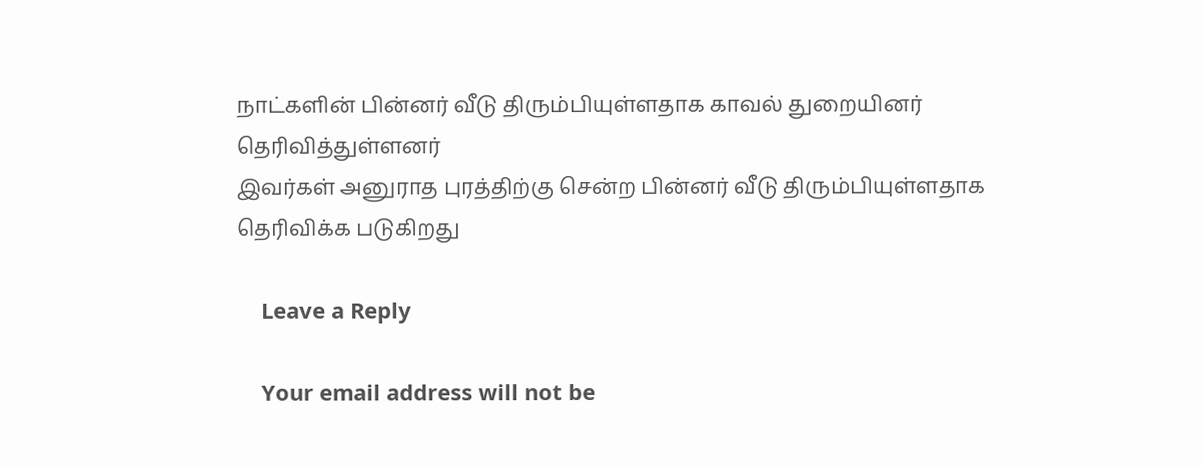நாட்களின் பின்னர் வீடு திரும்பியுள்ளதாக காவல் துறையினர் தெரிவித்துள்ளனர்
இவர்கள் அனுராத புரத்திற்கு சென்ற பின்னர் வீடு திரும்பியுள்ளதாக தெரிவிக்க படுகிறது

    Leave a Reply

    Your email address will not be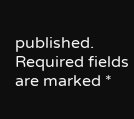published. Required fields are marked *